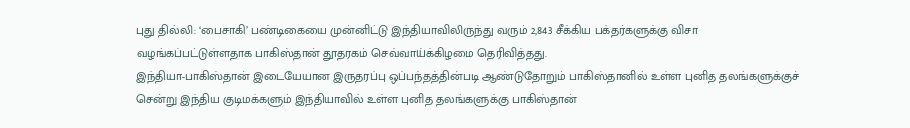புது தில்லி: ‘பைசாகி’ பண்டிகையை முன்னிட்டு இந்தியாவிலிருந்து வரும் 2,843 சீக்கிய பக்தர்களுக்கு விசா வழங்கப்பட்டுள்ளதாக பாகிஸ்தான் தூதரகம் செவ்வாய்க்கிழமை தெரிவித்தது.
இந்தியா-பாகிஸ்தான் இடையேயான இருதரப்பு ஒப்பந்தத்தின்படி ஆண்டுதோறும் பாகிஸ்தானில் உள்ள புனித தலங்களுக்குச் சென்று இந்திய குடிமக்களும் இந்தியாவில் உள்ள புனித தலங்களுக்கு பாகிஸ்தான்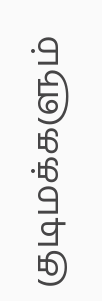குடிமக்களும்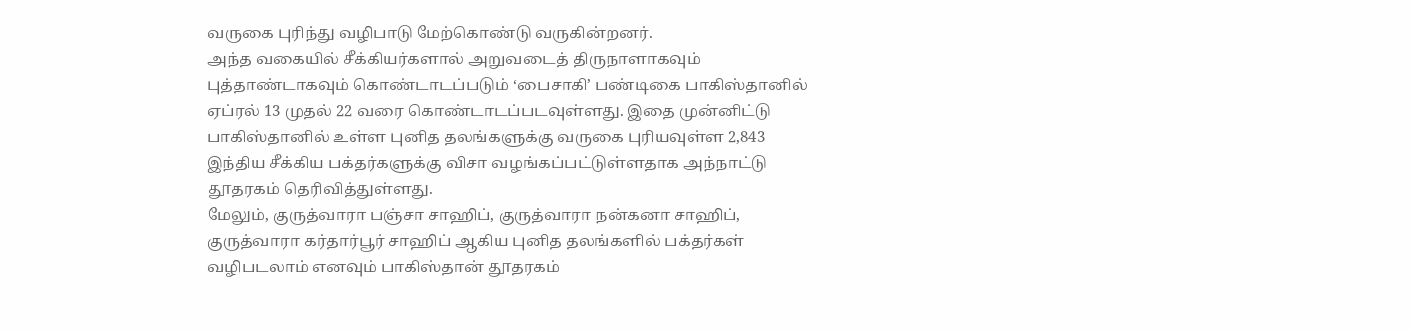வருகை புரிந்து வழிபாடு மேற்கொண்டு வருகின்றனர்.
அந்த வகையில் சீக்கியர்களால் அறுவடைத் திருநாளாகவும் புத்தாண்டாகவும் கொண்டாடப்படும் ‘பைசாகி’ பண்டிகை பாகிஸ்தானில் ஏப்ரல் 13 முதல் 22 வரை கொண்டாடப்படவுள்ளது. இதை முன்னிட்டு பாகிஸ்தானில் உள்ள புனித தலங்களுக்கு வருகை புரியவுள்ள 2,843 இந்திய சீக்கிய பக்தர்களுக்கு விசா வழங்கப்பட்டுள்ளதாக அந்நாட்டு தூதரகம் தெரிவித்துள்ளது.
மேலும், குருத்வாரா பஞ்சா சாஹிப், குருத்வாரா நன்கனா சாஹிப், குருத்வாரா கர்தார்பூர் சாஹிப் ஆகிய புனித தலங்களில் பக்தர்கள் வழிபடலாம் எனவும் பாகிஸ்தான் தூதரகம்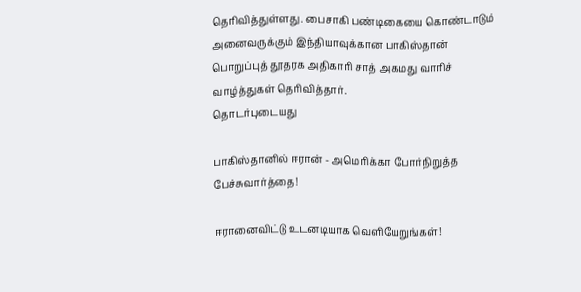தெரிவித்துள்ளது. பைசாகி பண்டிகையை கொண்டாடும் அனைவருக்கும் இந்தியாவுக்கான பாகிஸ்தான் பொறுப்புத் தூதரக அதிகாரி சாத் அகமது வாரிச் வாழ்த்துகள் தெரிவித்தார்.
தொடர்புடையது

பாகிஸ்தானில் ஈரான் - அமெரிக்கா போர்நிறுத்த பேச்சுவார்த்தை!

ஈரானைவிட்டு உடனடியாக வெளியேறுங்கள்!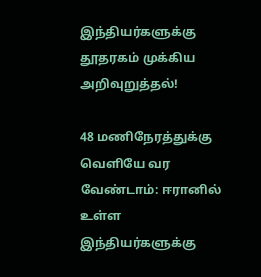இந்தியர்களுக்கு தூதரகம் முக்கிய அறிவுறுத்தல்!

48 மணிநேரத்துக்கு வெளியே வர வேண்டாம்: ஈரானில் உள்ள இந்தியர்களுக்கு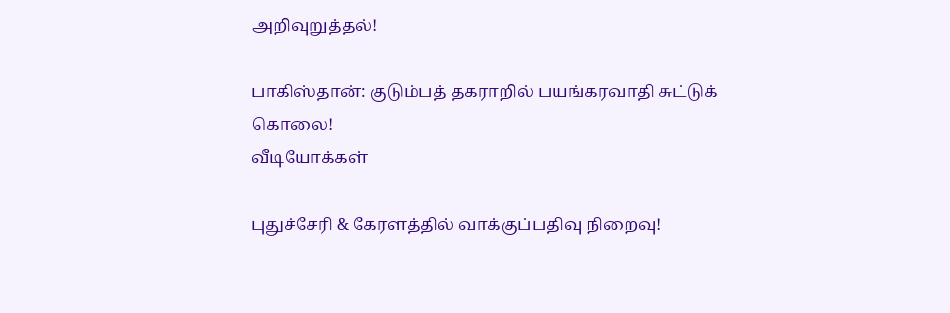அறிவுறுத்தல்!

பாகிஸ்தான்: குடும்பத் தகராறில் பயங்கரவாதி சுட்டுக் கொலை!
வீடியோக்கள்

புதுச்சேரி & கேரளத்தில் வாக்குப்பதிவு நிறைவு!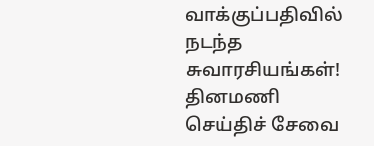வாக்குப்பதிவில் நடந்த சுவாரசியங்கள்!
தினமணி செய்திச் சேவை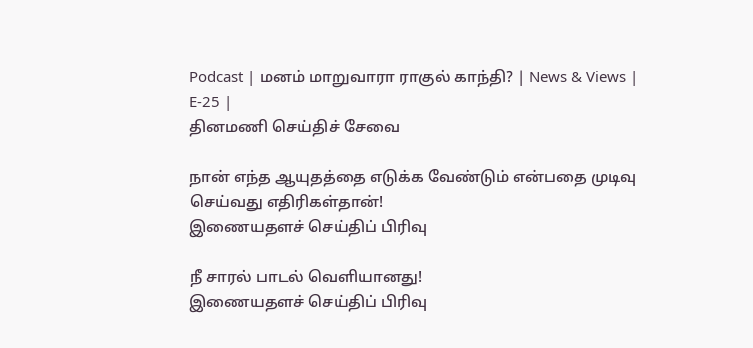Podcast | மனம் மாறுவாரா ராகுல் காந்தி? | News & Views | E-25 |
தினமணி செய்திச் சேவை

நான் எந்த ஆயுதத்தை எடுக்க வேண்டும் என்பதை முடிவு செய்வது எதிரிகள்தான்!
இணையதளச் செய்திப் பிரிவு

நீ சாரல் பாடல் வெளியானது!
இணையதளச் செய்திப் பிரிவு